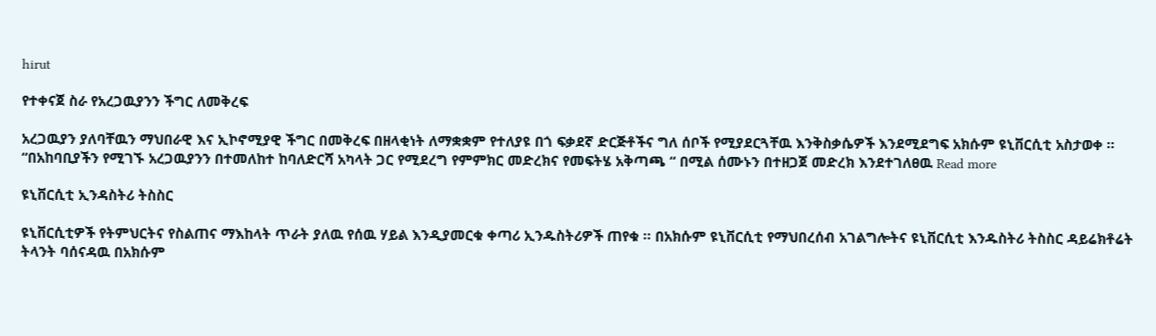hirut

የተቀናጀ ስራ የአረጋዉያንን ችግር ለመቅረፍ

አረጋዉያን ያለባቸዉን ማህበራዊ እና ኢኮኖሚያዊ ችግር በመቅረፍ በዘላቂነት ለማቋቋም የተለያዩ በጎ ፍቃደኛ ድርጅቶችና ግለ ሰቦች የሚያደርጓቸዉ እንቅስቃሴዎች እንደሚደግፍ አክሱም ዩኒቨርሲቲ አስታወቀ ፡፡ “በአከባቢያችን የሚገኙ አረጋዉያንን በተመለከተ ከባለድርሻ አካላት ጋር የሚደረግ የምምክር መድረክና የመፍትሄ አቅጣጫ “ በሚል ሰሙኑን በተዘጋጀ መድረክ እንደተገለፀዉ Read more

ዩኒቨርሲቲ ኢንዳስትሪ ትስስር

ዩኒቨርሲቲዎች የትምህርትና የስልጠና ማእከላት ጥራት ያለዉ የሰዉ ሃይል እንዲያመርቁ ቀጣሪ ኢንዱስትሪዎች ጠየቁ ፡፡ በአክሱም ዩኒቨርሲቲ የማህበረሰብ አገልግሎትና ዩኒቨርሲቲ እንዱስትሪ ትስስር ዳይሬክቶሬት ትላንት ባሰናዳዉ በአክሱም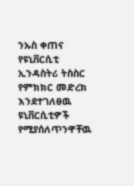ንኡስ ቀጠና የዩኒቨርሲቲ ኢንዳስትሪ ትስስር የምክክር መድረክ እንደተገለፀዉ ዩኒቨርሲቲዎች የሚያሰለጥንዋቸዉ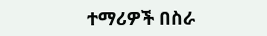ተማሪዎች በስራ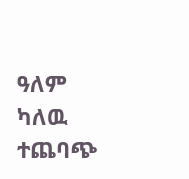ዓለም ካለዉ ተጨባጭ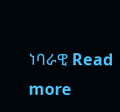ነባራዊ Read more